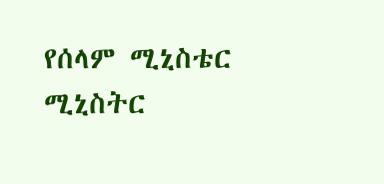የሰላም ሚኒስቴር ሚኒስትር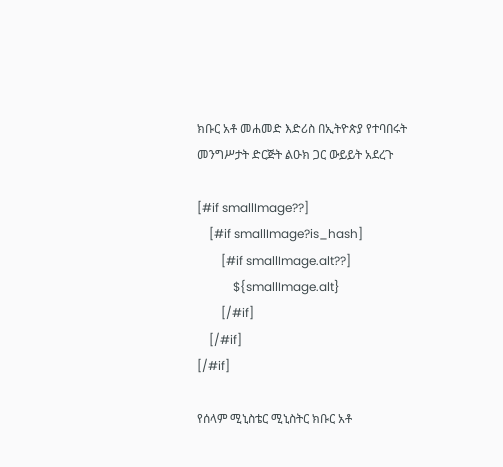ክቡር አቶ መሐመድ እድሪስ በኢትዮጵያ የተባበሩት መንግሥታት ድርጅት ልዑክ ጋር ውይይት አደረጉ

[#if smallImage??]
    [#if smallImage?is_hash]
        [#if smallImage.alt??]
            ${smallImage.alt}
        [/#if]
    [/#if]
[/#if]

የሰላም ሚኒስቴር ሚኒስትር ክቡር አቶ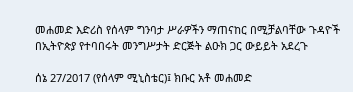መሐመድ እድሪስ የሰላም ግንባታ ሥራዎችን ማጠናከር በሚቻልባቸው ጉዳዮች በኢትዮጵያ የተባበሩት መንግሥታት ድርጅት ልዑክ ጋር ውይይት አደረጉ

ሰኔ 27/2017 (የሰላም ሚኒስቴር)፤ ክቡር አቶ መሐመድ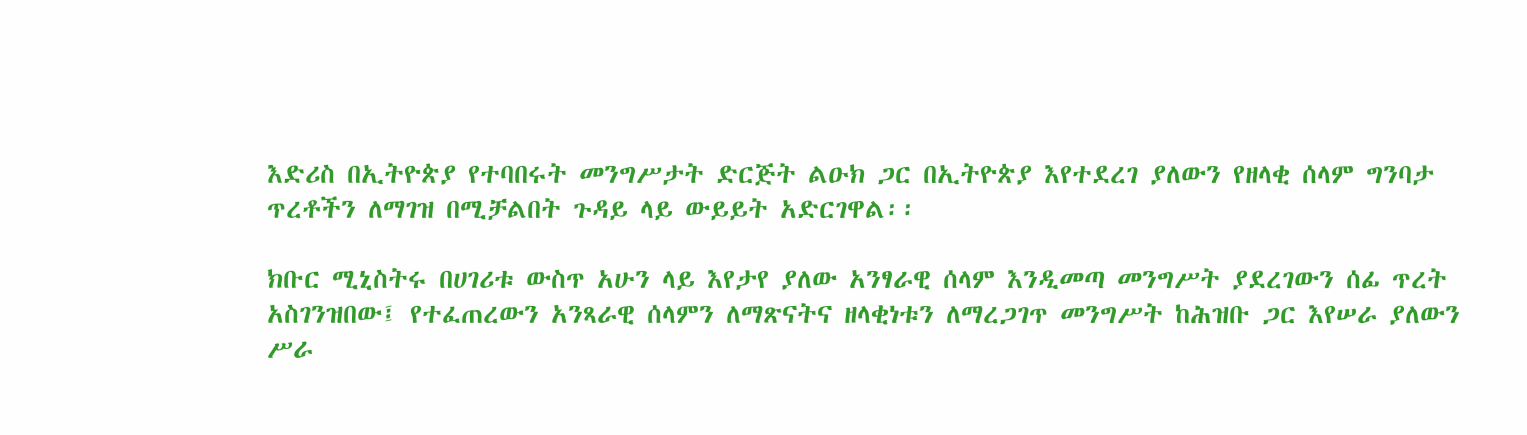እድሪስ በኢትዮጵያ የተባበሩት መንግሥታት ድርጅት ልዑክ ጋር በኢትዮጵያ እየተደረገ ያለውን የዘላቂ ሰላም ግንባታ ጥረቶችን ለማገዝ በሚቻልበት ጉዳይ ላይ ውይይት አድርገዋል፡፡

ክቡር ሚኒስትሩ በሀገሪቱ ውስጥ አሁን ላይ እየታየ ያለው አንፃራዊ ሰላም እንዲመጣ መንግሥት ያደረገውን ሰፊ ጥረት አስገንዝበው፤ የተፈጠረውን አንጻራዊ ሰላምን ለማጽናትና ዘላቂነቱን ለማረጋገጥ መንግሥት ከሕዝቡ ጋር እየሠራ ያለውን ሥራ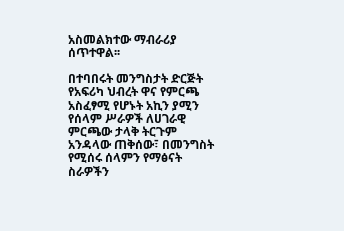አስመልክተው ማብራሪያ ሰጥተዋል፡፡

በተባበሩት መንግስታት ድርጅት የአፍሪካ ህብረት ዋና የምርጫ አስፈፃሚ የሆኑት አኪን ያሚን የሰላም ሥራዎች ለሀገራዊ ምርጫው ታላቅ ትርጉም አንዳላው ጠቅሰው፣ በመንግስት የሚሰሩ ሰላምን የማፅናት ስራዎችን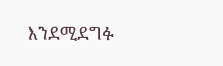እንደሚደግፉ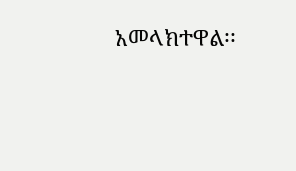አመላክተዋል፡፡